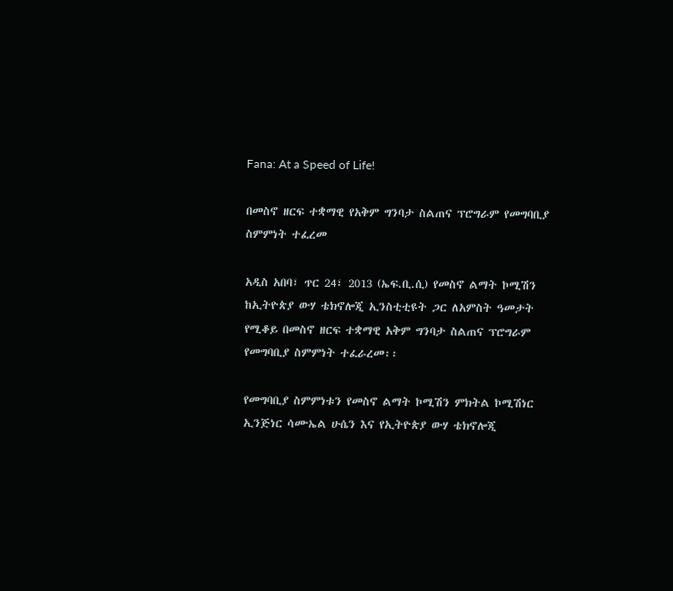Fana: At a Speed of Life!

በመስኖ ዘርፍ ተቋማዊ የአቅም ግንባታ ስልጠና ፕሮግራም የመግባቢያ ስምምነት ተፈረመ

አዲስ አበባ፣ ጥር 24፣ 2013 (ኤፍ.ቢ.ሲ) የመስኖ ልማት ኮሚሽን ከኢትዮጵያ ውሃ ቴክኖሎጂ ኢንስቲቲዩት ጋር ለአምስት ዓመታት የሚቆይ በመስኖ ዘርፍ ተቋማዊ አቅም ግንባታ ስልጠና ፕሮግራም የመግባቢያ ስምምነት ተፈራረመ፡፡

የመግባቢያ ስምምነቱን የመስኖ ልማት ኮሚሽን ምክትል ኮሚሽነር ኢንጅነር ሳሙኤል ሁሴን እና የኢትዮጵያ ውሃ ቴክኖሎጂ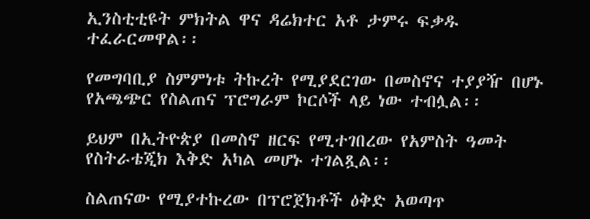ኢንስቲቲዩት ምክትል ዋና ዳሬክተር አቶ ታምሩ ፍቃዱ ተፈራርመዋል፡፡

የመግባቢያ ስምምነቱ ትኩረት የሚያደርገው በመስኖና ተያያዥ በሆኑ የአጫጭር የስልጠና ፕሮግራም ኮርሶች ላይ ነው ተብሏል፡፡

ይህም በኢትዮጵያ በመስኖ ዘርፍ የሚተገበረው የአምስት ዓመት የስትራቴጂክ እቅድ አካል መሆኑ ተገልጿል፡፡

ስልጠናው የሚያተኩረው በፕሮጀክቶች ዕቅድ አወጣጥ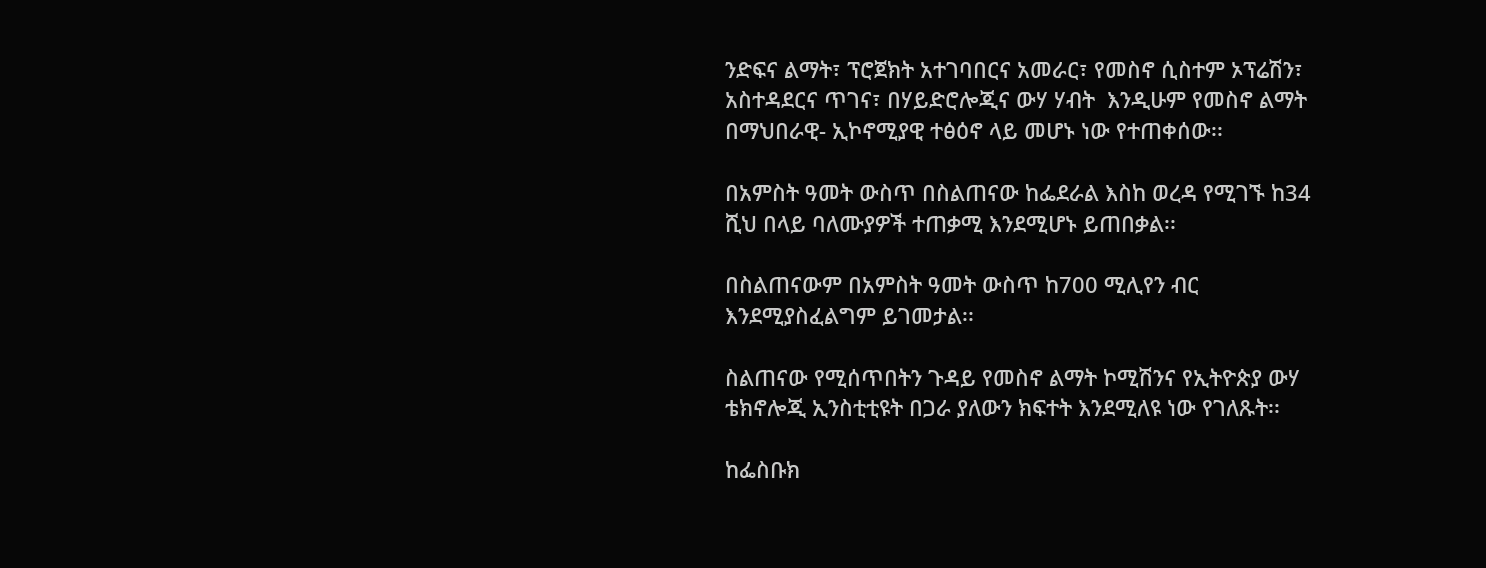ንድፍና ልማት፣ ፕሮጀክት አተገባበርና አመራር፣ የመስኖ ሲስተም ኦፕሬሽን፣ አስተዳደርና ጥገና፣ በሃይድሮሎጂና ውሃ ሃብት  እንዲሁም የመስኖ ልማት  በማህበራዊ- ኢኮኖሚያዊ ተፅዕኖ ላይ መሆኑ ነው የተጠቀሰው፡፡

በአምስት ዓመት ውስጥ በስልጠናው ከፌደራል እስከ ወረዳ የሚገኙ ከ34 ሺህ በላይ ባለሙያዎች ተጠቃሚ እንደሚሆኑ ይጠበቃል፡፡

በስልጠናውም በአምስት ዓመት ውስጥ ከ700 ሚሊየን ብር እንደሚያስፈልግም ይገመታል፡፡

ስልጠናው የሚሰጥበትን ጉዳይ የመስኖ ልማት ኮሚሽንና የኢትዮጵያ ውሃ ቴክኖሎጂ ኢንስቲቲዩት በጋራ ያለውን ክፍተት እንደሚለዩ ነው የገለጹት፡፡

ከፌስቡክ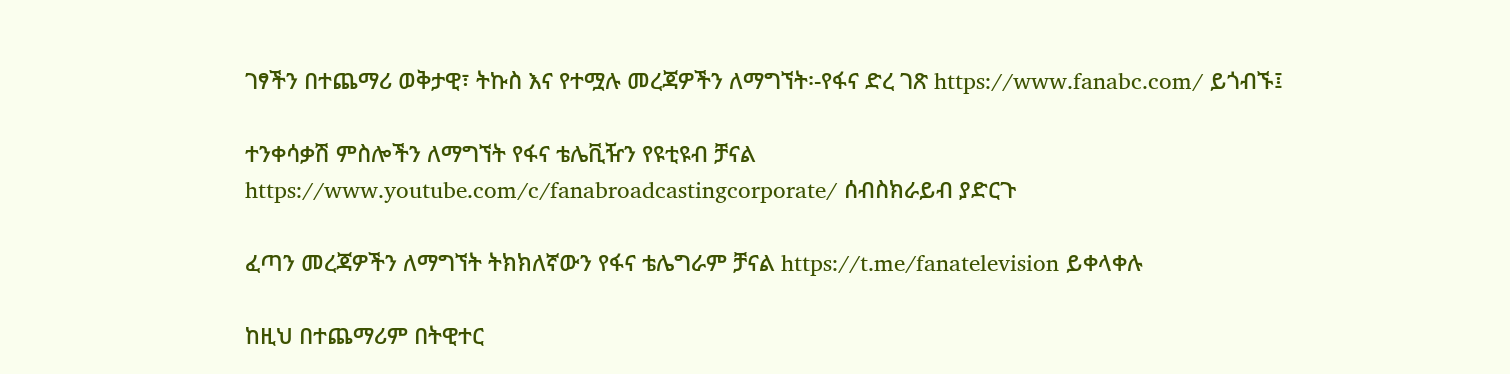ገፃችን በተጨማሪ ወቅታዊ፣ ትኩስ እና የተሟሉ መረጃዎችን ለማግኘት፡-የፋና ድረ ገጽ https://www.fanabc.com/ ይጎብኙ፤

ተንቀሳቃሽ ምስሎችን ለማግኘት የፋና ቴሌቪዥን የዩቲዩብ ቻናል https://www.youtube.com/c/fanabroadcastingcorporate/ ሰብስክራይብ ያድርጉ

ፈጣን መረጃዎችን ለማግኘት ትክክለኛውን የፋና ቴሌግራም ቻናል https://t.me/fanatelevision ይቀላቀሉ

ከዚህ በተጨማሪም በትዊተር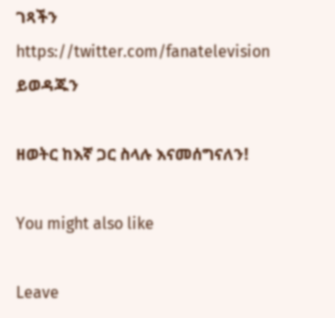ገጻችን https://twitter.com/fanatelevision ይወዳጁን

ዘወትር ከእኛ ጋር ስላሉ እናመሰግናለን!

You might also like

Leave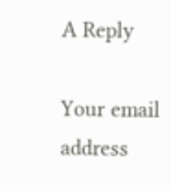A Reply

Your email address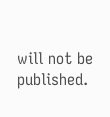will not be published.